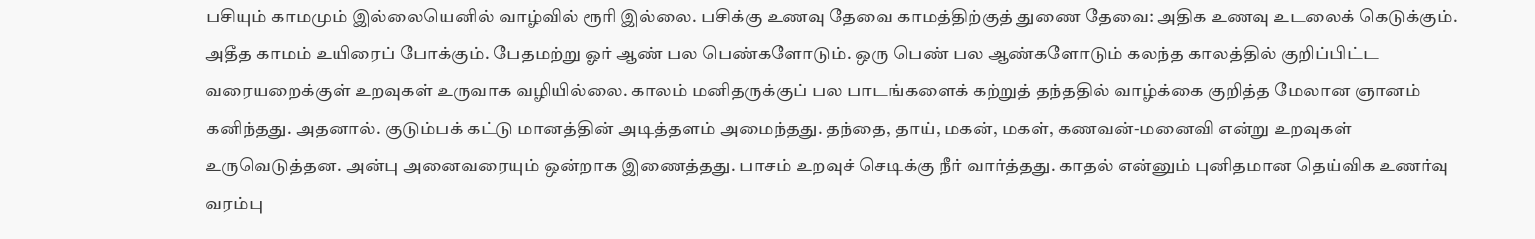பசியும் காமமும் இல்லையெனில் வாழ்வில் ரூரி இல்லை. பசிக்கு உணவு தேவை காமத்திற்குத் துணை தேவை: அதிக உணவு உடலைக் கெடுக்கும். அதீத காமம் உயிரைப் போக்கும். பேதமற்று ஓர் ஆண் பல பெண்களோடும். ஒரு பெண் பல ஆண்களோடும் கலந்த காலத்தில் குறிப்பிட்ட வரையறைக்குள் உறவுகள் உருவாக வழியில்லை. காலம் மனிதருக்குப் பல பாடங்களைக் கற்றுத் தந்ததில் வாழ்க்கை குறித்த மேலான ஞானம் கனிந்தது. அதனால். குடும்பக் கட்டு மானத்தின் அடித்தளம் அமைந்தது. தந்தை, தாய், மகன், மகள், கணவன்-மனைவி என்று உறவுகள் உருவெடுத்தன. அன்பு அனைவரையும் ஒன்றாக இணைத்தது. பாசம் உறவுச் செடிக்கு நீர் வார்த்தது. காதல் என்னும் புனிதமான தெய்விக உணர்வு வரம்பு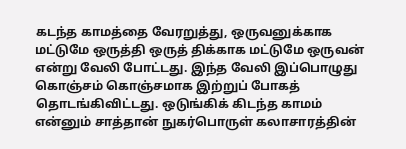கடந்த காமத்தை வேரறுத்து, ஒருவனுக்காக மட்டுமே ஒருத்தி ஒருத் திக்காக மட்டுமே ஒருவன் என்று வேலி போட்டது. இந்த வேலி இப்பொழுது கொஞ்சம் கொஞ்சமாக இற்றுப் போகத் தொடங்கிவிட்டது. ஒடுங்கிக் கிடந்த காமம் என்னும் சாத்தான் நுகர்பொருள் கலாசாரத்தின்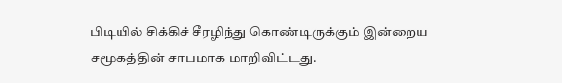பிடியில் சிக்கிச் சீரழிந்து கொண்டிருக்கும் இன்றைய சமூகத்தின் சாபமாக மாறிவிட்டது.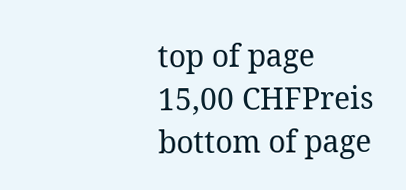top of page
15,00 CHFPreis
bottom of page